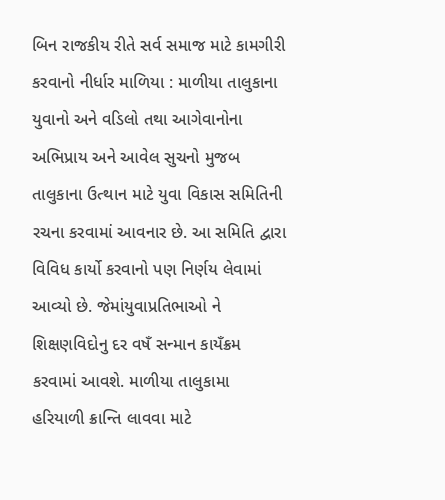બિન રાજકીય રીતે સર્વ સમાજ માટે કામગીરી કરવાનો નીર્ધાર માળિયા : માળીયા તાલુકાના યુવાનો અને વડિલો તથા આગેવાનોના અભિપ્રાય અને આવેલ સુચનો મુજબ તાલુકાના ઉત્થાન માટે યુવા વિકાસ સમિતિની રચના કરવામાં આવનાર છે. આ સમિતિ દ્વારા વિવિધ કાર્યો કરવાનો પણ નિર્ણય લેવામાં આવ્યો છે. જેમાંયુવાપ્રતિભાઓ ને શિક્ષણવિદોનુ દર વષઁ સન્માન કાયઁક્રમ કરવામાં આવશે. માળીયા તાલુકામા હરિયાળી ક્રાન્તિ લાવવા માટે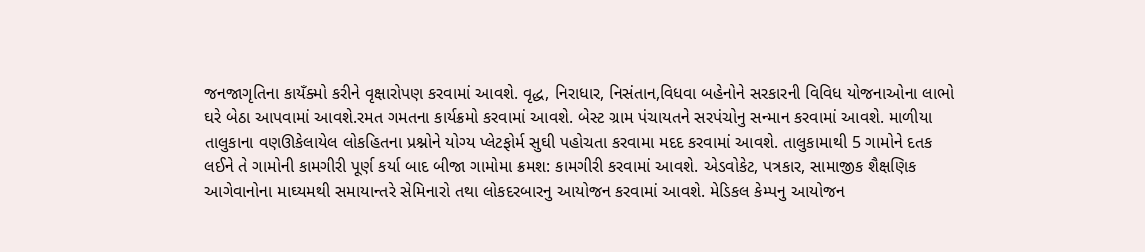જનજાગૃતિના કાયઁક્મો કરીને વૃક્ષારોપણ કરવામાં આવશે. વૃદ્ધ, નિરાધાર, નિસંતાન,વિધવા બહેનોને સરકારની વિવિધ યોજનાઓના લાભો ઘરે બેઠા આપવામાં આવશે.રમત ગમતના કાર્યક્રમો કરવામાં આવશે. બેસ્ટ ગ્રામ પંચાયતને સરપંચોનુ સન્માન કરવામાં આવશે. માળીયા તાલુકાના વણઊકેલાયેલ લોકહિતના પ્રશ્નોને યોગ્ય પ્લેટફોર્મ સુઘી પહોચતા કરવામા મદદ કરવામાં આવશે. તાલુકામાથી 5 ગામોને દતક લઈને તે ગામોની કામગીરી પૂર્ણ કર્યા બાદ બીજા ગામોમા ક્રમશ: કામગીરી કરવામાં આવશે. એડવોકેટ, પત્રકાર, સામાજીક શૈક્ષણિક આગેવાનોના માઘ્યમથી સમાયાન્તરે સેમિનારો તથા લોકદરબારનુ આયોજન કરવામાં આવશે. મેડિકલ કેમ્પનુ આયોજન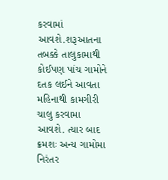કરવામાં આવશે.શરૂઆતના તબક્કે તાલુકામાથી કોઈપણ પાંચ ગામોને દતક લઈને આવતા મહિનાથી કામગીરી ચાલુ કરવામા આવશે. ત્યાર બાદ ક્રમશઃ અન્ય ગામોમા નિરંતર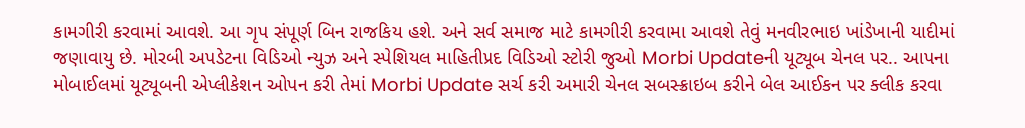કામગીરી કરવામાં આવશે. આ ગૃપ સંપૂર્ણ બિન રાજકિય હશે. અને સર્વ સમાજ માટે કામગીરી કરવામા આવશે તેવું મનવીરભાઇ ખાંડેખાની યાદીમાં જણાવાયુ છે. મોરબી અપડેટના વિડિઓ ન્યુઝ અને સ્પેશિયલ માહિતીપ્રદ વિડિઓ સ્ટોરી જુઓ Morbi Updateની યૂટ્યૂબ ચેનલ પર.. આપના મોબાઈલમાં યૂટ્યૂબની એપ્લીકેશન ઓપન કરી તેમાં Morbi Update સર્ચ કરી અમારી ચેનલ સબસ્ક્રાઇબ કરીને બેલ આઈકન પર ક્લીક કરવા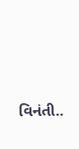વિનંતી..